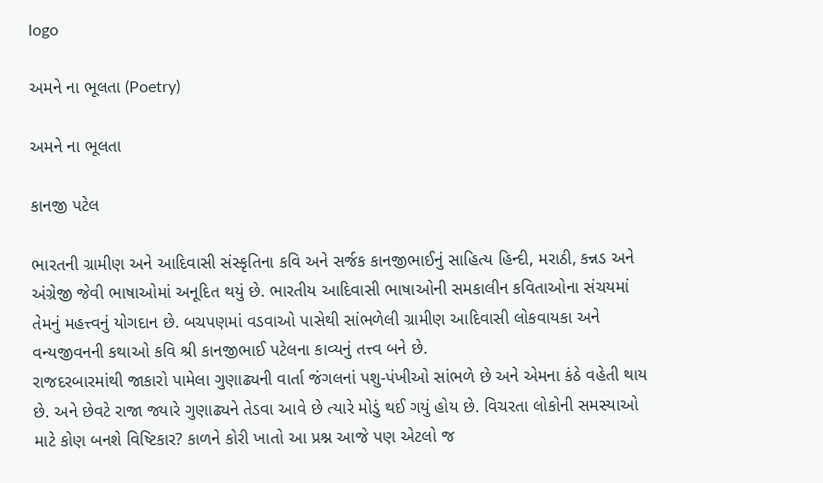logo

અમને ના ભૂલતા (Poetry)

અમને ના ભૂલતા

કાનજી પટેલ

ભારતની ગ્રામીણ અને આદિવાસી સંસ્કૃતિના કવિ અને સર્જક કાનજીભાઈનું સાહિત્ય હિન્દી, મરાઠી, કન્નડ અને અંગ્રેજી જેવી ભાષાઓમાં અનૂદિત થયું છે. ભારતીય આદિવાસી ભાષાઓની સમકાલીન કવિતાઓના સંચયમાં તેમનું મહત્ત્વનું યોગદાન છે. બચપણમાં વડવાઓ પાસેથી સાંભળેલી ગ્રામીણ આદિવાસી લોકવાયકા અને વન્યજીવનની કથાઓ કવિ શ્રી કાનજીભાઈ પટેલના કાવ્યનું તત્ત્વ બને છે.
રાજદરબારમાંથી જાકારો પામેલા ગુણાઢ્યની વાર્તા જંગલનાં પશુ-પંખીઓ સાંભળે છે અને એમના કંઠે વહેતી થાય છે. અને છેવટે રાજા જ્યારે ગુણાઢ્યને તેડવા આવે છે ત્યારે મોડું થઈ ગયું હોય છે. વિચરતા લોકોની સમસ્યાઓ માટે કોણ બનશે વિષ્ટિકાર? કાળને કોરી ખાતો આ પ્રશ્ન આજે પણ એટલો જ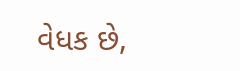વેધક છે,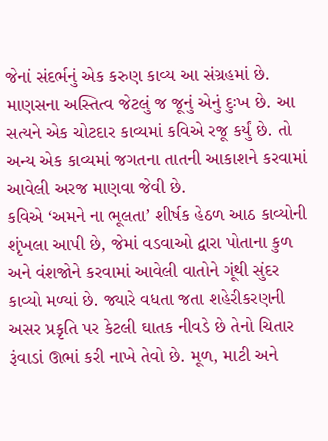જેનાં સંદર્ભનું એક કરુણ કાવ્ય આ સંગ્રહમાં છે. માણસના અસ્તિત્વ જેટલું જ જૂનું એનું દુઃખ છે. આ સત્યને એક ચોટદાર કાવ્યમાં કવિએ રજૂ કર્યું છે. તો અન્ય એક કાવ્યમાં જગતના તાતની આકાશને કરવામાં આવેલી અરજ માણવા જેવી છે.
કવિએ ‘અમને ના ભૂલતા’ શીર્ષક હેઠળ આઠ કાવ્યોની શૃંખલા આપી છે, જેમાં વડવાઓ દ્વારા પોતાના કુળ અને વંશજોને કરવામાં આવેલી વાતોને ગૂંથી સુંદર કાવ્યો મળ્યાં છે. જ્યારે વધતા જતા શહેરીકરણની અસર પ્રકૃતિ પર કેટલી ઘાતક નીવડે છે તેનો ચિતાર રૂંવાડાં ઊભાં કરી નાખે તેવો છે. મૂળ, માટી અને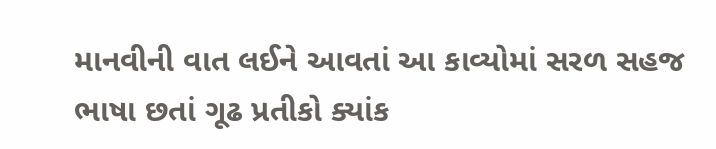માનવીની વાત લઈને આવતાં આ કાવ્યોમાં સરળ સહજ ભાષા છતાં ગૂઢ પ્રતીકો ક્યાંક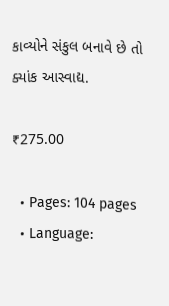કાવ્યોને સંકુલ બનાવે છે તો ક્યાંક આસ્વાદ્ય.

₹275.00

  • Pages: 104 pages
  • Language: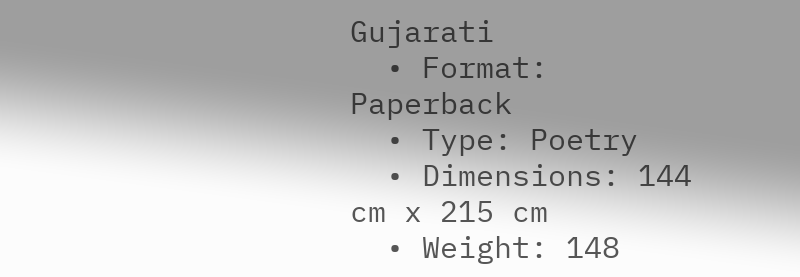Gujarati
  • Format: Paperback
  • Type: Poetry
  • Dimensions: 144 cm x 215 cm
  • Weight: 148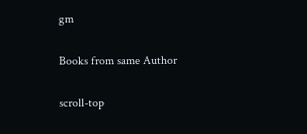gm

Books from same Author

scroll-top